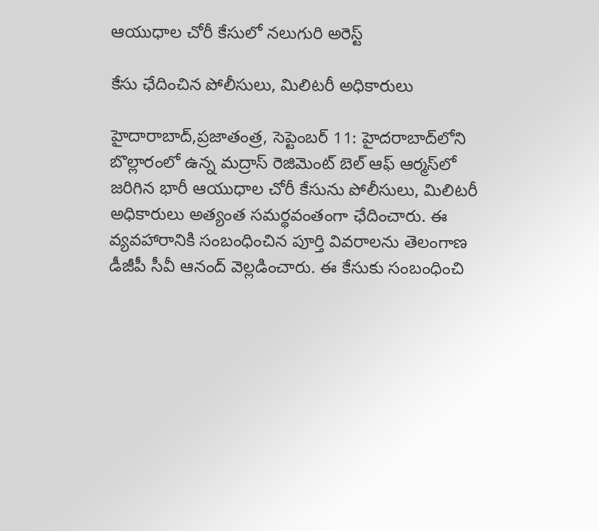ఆయుధాల చోరీ కేసులో నలుగురి అరెస్ట్

కేసు ఛేదించిన పోలీసులు, మిలిటరీ అధికారులు

హైదారాబాద్‌,ప్రజాతంత్ర, సెప్టెంబర్‌ 11: హైదరాబాద్‌లోని బొల్లారంలో ఉన్న మద్రాస్‌ ‌రెజిమెంట్‌ ‌బెల్‌ ఆఫ్‌ ఆర్మస్‌లో జరిగిన భారీ ఆయుధాల చోరీ కేసును పోలీసులు, మిలిటరీ అధికారులు అత్యంత సమర్థవంతంగా ఛేదించారు. ఈ వ్యవహారానికి సంబంధించిన పూర్తి వివరాలను తెలంగాణ డీజీపీ సీవీ ఆనంద్‌ ‌వెల్లడించారు. ఈ కేసుకు సంబంధించి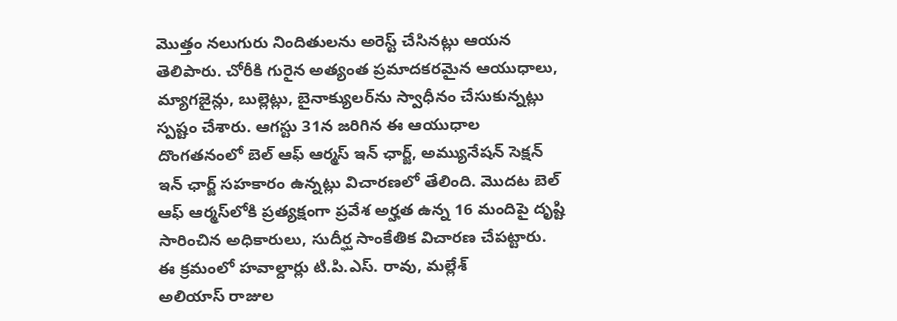మొత్తం నలుగురు నిందితులను అరెస్ట్ ‌చేసినట్లు ఆయన తెలిపారు. చోరీకి గురైన అత్యంత ప్రమాదకరమైన ఆయుధాలు, మ్యాగజైన్లు, బుల్లెట్లు, బైనాక్యులర్‌ను స్వాధీనం చేసుకున్నట్లు స్పష్టం చేశారు. ఆగస్టు 31న జరిగిన ఈ ఆయుధాల దొంగతనంలో బెల్‌ ఆఫ్‌ ఆర్మస్ ఇన్‌ ‌ఛార్జ్, అమ్యునేషన్‌ ‌సెక్షన్‌ ఇన్‌ ‌ఛార్జ్ ‌సహకారం ఉన్నట్లు విచారణలో తేలింది. మొదట బెల్‌ ఆఫ్‌ ఆర్మస్‌లోకి ప్రత్యక్షంగా ప్రవేశ అర్హత ఉన్న 16 మందిపై దృష్టి సారించిన అధికారులు, సుదీర్ఘ సాంకేతిక విచారణ చేపట్టారు. ఈ క్రమంలో హవాల్దార్లు టి.పి.ఎస్‌. రావు, మల్లేశ్‌ అలియాస్‌ ‌రాజుల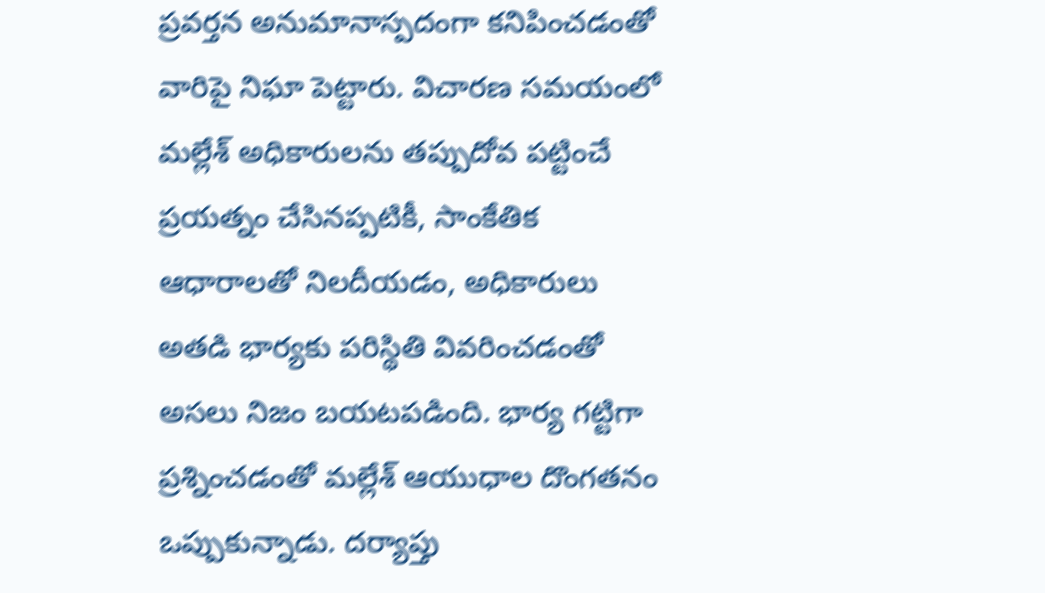ప్రవర్తన అనుమానాస్పదంగా కనిపించడంతో వారిపై నిఘా పెట్టారు. విచారణ సమయంలో మల్లేశ్‌ అధికారులను తప్పుదోవ పట్టించే ప్రయత్నం చేసినప్పటికీ, సాంకేతిక ఆధారాలతో నిలదీయడం, అధికారులు అతడి భార్యకు పరిస్థితి వివరించడంతో అసలు నిజం బయటపడింది. భార్య గట్టిగా ప్రశ్నించడంతో మల్లేశ్‌ ఆయుధాల దొంగతనం ఒప్పుకున్నాడు. దర్యాప్తు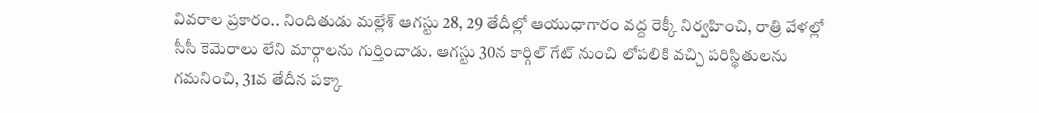వివరాల ప్రకారం.. నిందితుడు మల్లేశ్‌ ఆగస్టు 28, 29 తేదీల్లో ఆయుధాగారం వద్ద రెక్కీ నిర్వహించి, రాత్రి వేళల్లో సీసీ కెమెరాలు లేని మార్గాలను గుర్తించాడు. ఆగస్టు 30న కార్గిల్‌ ‌గేట్‌ ‌నుంచి లోపలికి వచ్చి పరిస్థితులను గమనించి, 31వ తేదీన పక్కా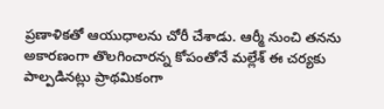ప్రణాళికతో ఆయుధాలను చోరీ చేశాడు. ఆర్మీ నుంచి తనను అకారణంగా తొలగించారన్న కోపంతోనే మల్లేశ్‌ ఈ ‌చర్యకు పాల్పడినట్లు ప్రాథమికంగా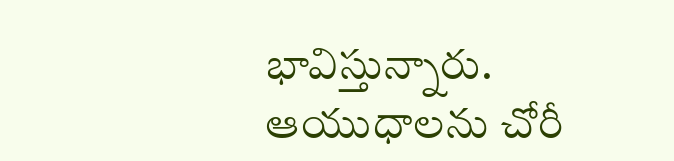భావిస్తున్నారు. ఆయుధాలను చోరీ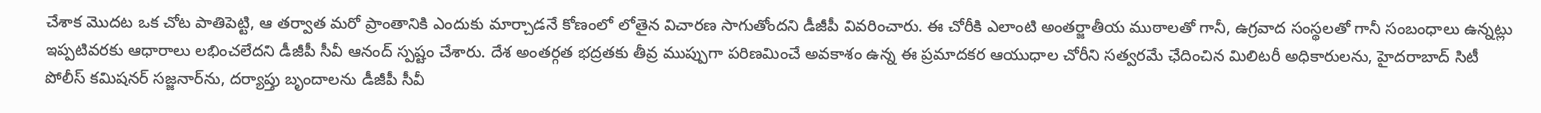చేశాక మొదట ఒక చోట పాతిపెట్టి, ఆ తర్వాత మరో ప్రాంతానికి ఎందుకు మార్చాడనే కోణంలో లోతైన విచారణ సాగుతోందని డీజీపీ వివరించారు. ఈ చోరీకి ఎలాంటి అంతర్జాతీయ ముఠాలతో గానీ, ఉగ్రవాద సంస్థలతో గానీ సంబంధాలు ఉన్నట్లు ఇప్పటివరకు ఆధారాలు లభించలేదని డీజీపీ సీవీ ఆనంద్‌ ‌స్పష్టం చేశారు. దేశ అంతర్గత భద్రతకు తీవ్ర ముప్పుగా పరిణమించే అవకాశం ఉన్న ఈ ప్రమాదకర ఆయుధాల చోరీని సత్వరమే ఛేదించిన మిలిటరీ అధికారులను, హైదరాబాద్‌ ‌సిటీ పోలీస్‌ ‌కమిషనర్‌ ‌సజ్జనార్‌ను, దర్యాప్తు బృందాలను డీజీపీ సీవీ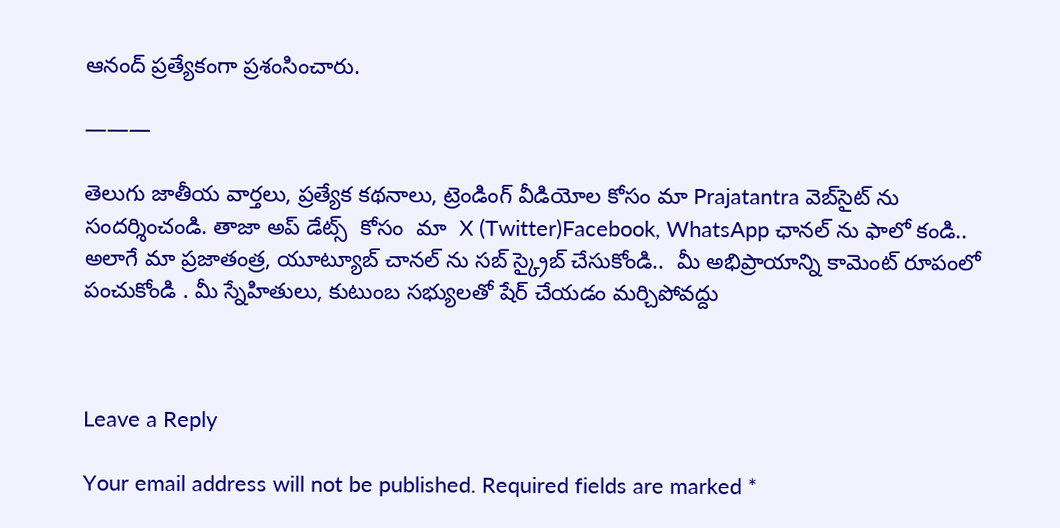ఆనంద్‌ ‌ప్రత్యేకంగా ప్రశంసించారు.

———

తెలుగు జాతీయ వార్తలు, ప్రత్యేక కథనాలు, ట్రెండింగ్ వీడియోల కోసం మా Prajatantra వెబ్‌సైట్ ను సందర్శించండి. తాజా అప్‌ డేట్స్  కోసం  మా  X (Twitter)Facebook, WhatsApp ఛానల్ ను ఫాలో కండి.. అలాగే మా ప్రజాతంత్ర, యూట్యూబ్ చానల్ ను సబ్ స్క్రైబ్ చేసుకోండి..  మీ అభిప్రాయాన్ని కామెంట్ రూపంలో పంచుకోండి . మీ స్నేహితులు, కుటుంబ సభ్యులతో షేర్ చేయడం మర్చిపోవద్దు



Leave a Reply

Your email address will not be published. Required fields are marked *